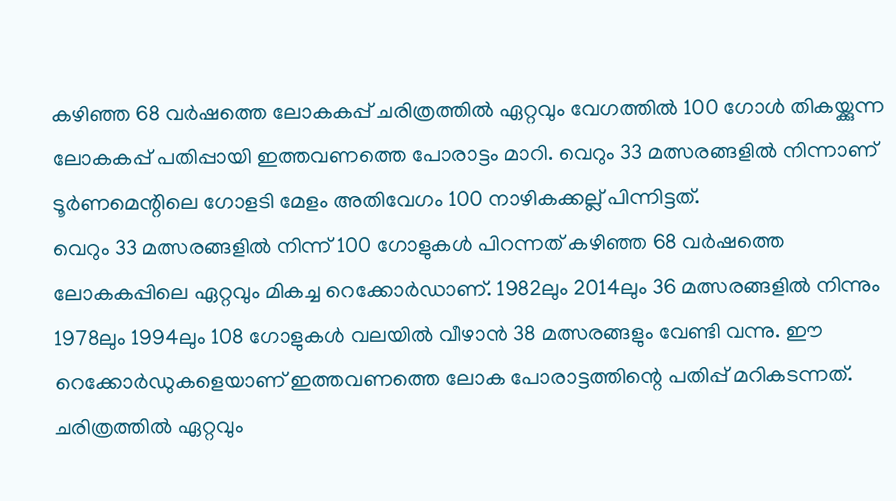കഴിഞ്ഞ 68 വർഷത്തെ ലോകകപ്പ് ചരിത്രത്തിൽ ഏറ്റവും വേഗത്തിൽ 100 ഗോൾ തികയ്ക്കുന്ന ലോകകപ്പ് പതിപ്പായി ഇത്തവണത്തെ പോരാട്ടം മാറി. വെറും 33 മത്സരങ്ങളിൽ നിന്നാണ് ടൂർണമെന്റിലെ ഗോളടി മേളം അതിവേഗം 100 നാഴികക്കല്ല് പിന്നിട്ടത്.
വെറും 33 മത്സരങ്ങളിൽ നിന്ന് 100 ഗോളുകൾ പിറന്നത് കഴിഞ്ഞ 68 വർഷത്തെ ലോകകപ്പിലെ ഏറ്റവും മികച്ച റെക്കോർഡാണ്. 1982ലും 2014ലും 36 മത്സരങ്ങളിൽ നിന്നും 1978ലും 1994ലും 108 ഗോളുകൾ വലയിൽ വീഴാൻ 38 മത്സരങ്ങളും വേണ്ടി വന്നു. ഈ റെക്കോർഡുകളെയാണ് ഇത്തവണത്തെ ലോക പോരാട്ടത്തിന്റെ പതിപ്പ് മറികടന്നത്.
ചരിത്രത്തിൽ ഏറ്റവും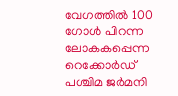വേഗത്തിൽ 100 ഗോൾ പിറന്ന ലോകകപ്പെന്ന റെക്കോർഡ് പശ്ചിമ ജർമനി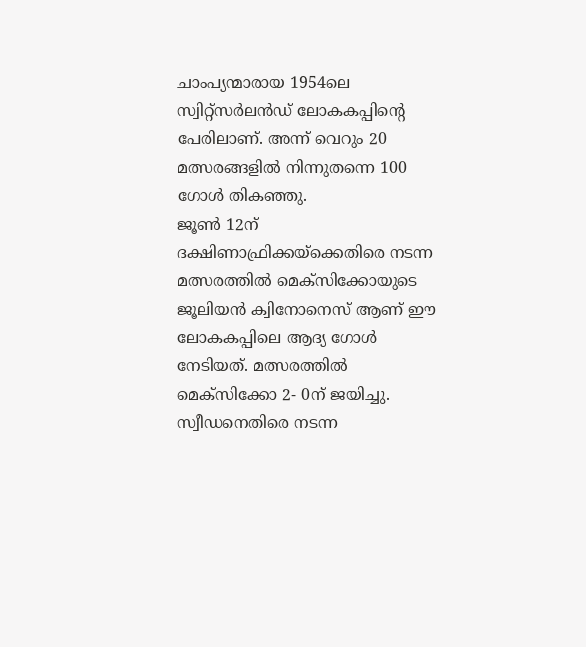ചാംപ്യന്മാരായ 1954ലെ സ്വിറ്റ്സർലൻഡ് ലോകകപ്പിന്റെ പേരിലാണ്. അന്ന് വെറും 20 മത്സരങ്ങളിൽ നിന്നുതന്നെ 100 ഗോൾ തികഞ്ഞു.
ജൂൺ 12ന് ദക്ഷിണാഫ്രിക്കയ്ക്കെതിരെ നടന്ന മത്സരത്തിൽ മെക്സിക്കോയുടെ ജൂലിയൻ ക്വിനോനെസ് ആണ് ഈ ലോകകപ്പിലെ ആദ്യ ഗോൾ നേടിയത്. മത്സരത്തിൽ മെക്സിക്കോ 2- 0ന് ജയിച്ചു. സ്വീഡനെതിരെ നടന്ന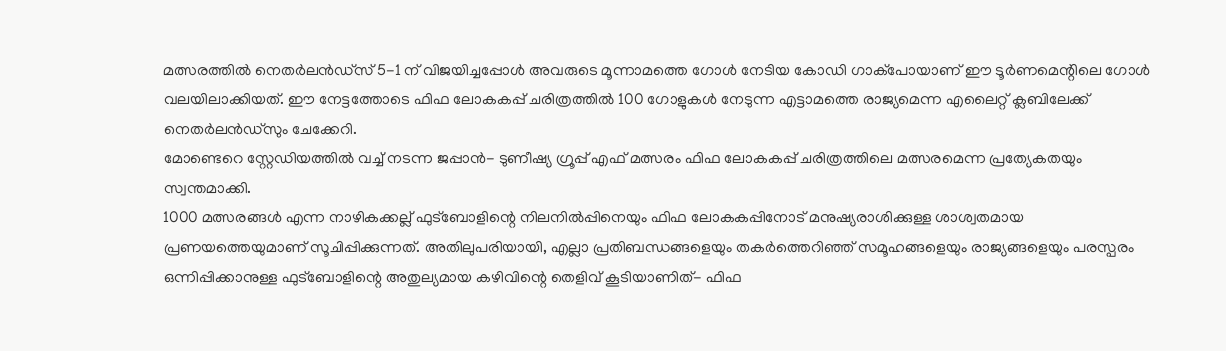മത്സരത്തിൽ നെതർലൻഡ്സ് 5-1 ന് വിജയിച്ചപ്പോൾ അവരുടെ മൂന്നാമത്തെ ഗോൾ നേടിയ കോഡി ഗാക്പോയാണ് ഈ ടൂർണമെന്റിലെ ഗോൾ വലയിലാക്കിയത്. ഈ നേട്ടത്തോടെ ഫിഫ ലോകകപ്പ് ചരിത്രത്തിൽ 100 ഗോളുകൾ നേടുന്ന എട്ടാമത്തെ രാജ്യമെന്ന എലൈറ്റ് ക്ലബിലേക്ക് നെതർലൻഡ്സും ചേക്കേറി.
മോണ്ടെറെ സ്റ്റേഡിയത്തിൽ വച്ച് നടന്ന ജപ്പാൻ- ടുണീഷ്യ ഗ്രൂപ്പ് എഫ് മത്സരം ഫിഫ ലോകകപ്പ് ചരിത്രത്തിലെ മത്സരമെന്ന പ്രത്യേകതയും സ്വന്തമാക്കി.
1000 മത്സരങ്ങൾ എന്ന നാഴികക്കല്ല് ഫുട്ബോളിന്റെ നിലനിൽപ്പിനെയും ഫിഫ ലോകകപ്പിനോട് മനുഷ്യരാശിക്കുള്ള ശാശ്വതമായ പ്രണയത്തെയുമാണ് സൂചിപ്പിക്കുന്നത്. അതിലുപരിയായി, എല്ലാ പ്രതിബന്ധങ്ങളെയും തകർത്തെറിഞ്ഞ് സമൂഹങ്ങളെയും രാജ്യങ്ങളെയും പരസ്പരം ഒന്നിപ്പിക്കാനുള്ള ഫുട്ബോളിന്റെ അതുല്യമായ കഴിവിന്റെ തെളിവ് കൂടിയാണിത്- ഫിഫ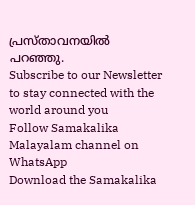പ്രസ്താവനയിൽ പറഞ്ഞു.
Subscribe to our Newsletter to stay connected with the world around you
Follow Samakalika Malayalam channel on WhatsApp
Download the Samakalika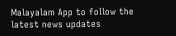Malayalam App to follow the latest news updates